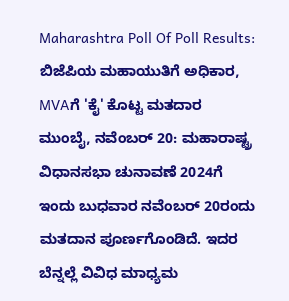Maharashtra Poll Of Poll Results: ಬಿಜೆಪಿಯ ಮಹಾಯುತಿಗೆ ಅಧಿಕಾರ, MVAಗೆ 'ಕೈ' ಕೊಟ್ಟ ಮತದಾರ
ಮುಂಬೈ, ನವೆಂಬರ್ 20: ಮಹಾರಾಷ್ಟ್ರ ವಿಧಾನಸಭಾ ಚುನಾವಣೆ 2024ಗೆ ಇಂದು ಬುಧವಾರ ನವೆಂಬರ್ 20ರಂದು ಮತದಾನ ಪೂರ್ಣಗೊಂಡಿದೆ. ಇದರ ಬೆನ್ನಲ್ಲೆ ವಿವಿಧ ಮಾಧ್ಯಮ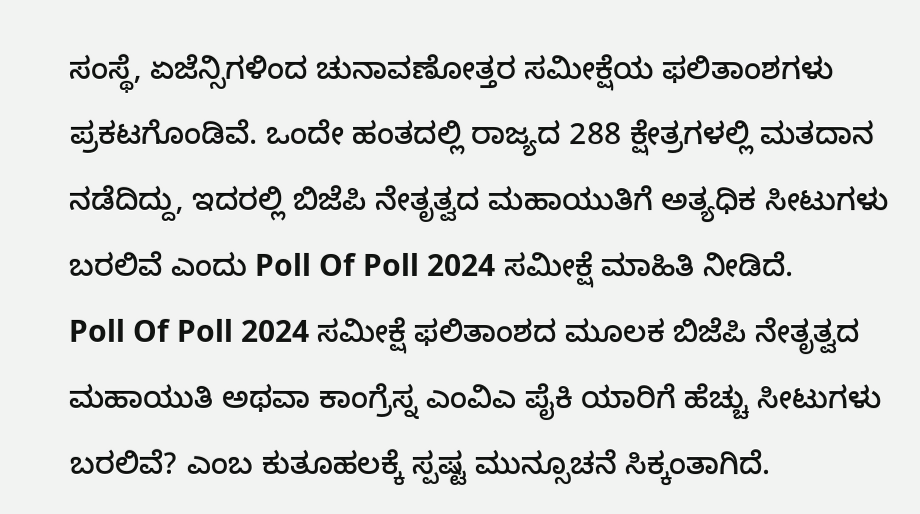ಸಂಸ್ಥೆ, ಏಜೆನ್ಸಿಗಳಿಂದ ಚುನಾವಣೋತ್ತರ ಸಮೀಕ್ಷೆಯ ಫಲಿತಾಂಶಗಳು ಪ್ರಕಟಗೊಂಡಿವೆ. ಒಂದೇ ಹಂತದಲ್ಲಿ ರಾಜ್ಯದ 288 ಕ್ಷೇತ್ರಗಳಲ್ಲಿ ಮತದಾನ ನಡೆದಿದ್ದು, ಇದರಲ್ಲಿ ಬಿಜೆಪಿ ನೇತೃತ್ವದ ಮಹಾಯುತಿಗೆ ಅತ್ಯಧಿಕ ಸೀಟುಗಳು ಬರಲಿವೆ ಎಂದು Poll Of Poll 2024 ಸಮೀಕ್ಷೆ ಮಾಹಿತಿ ನೀಡಿದೆ.
Poll Of Poll 2024 ಸಮೀಕ್ಷೆ ಫಲಿತಾಂಶದ ಮೂಲಕ ಬಿಜೆಪಿ ನೇತೃತ್ವದ ಮಹಾಯುತಿ ಅಥವಾ ಕಾಂಗ್ರೆಸ್ನ ಎಂವಿಎ ಪೈಕಿ ಯಾರಿಗೆ ಹೆಚ್ಚು ಸೀಟುಗಳು ಬರಲಿವೆ? ಎಂಬ ಕುತೂಹಲಕ್ಕೆ ಸ್ಪಷ್ಟ ಮುನ್ಸೂಚನೆ ಸಿಕ್ಕಂತಾಗಿದೆ.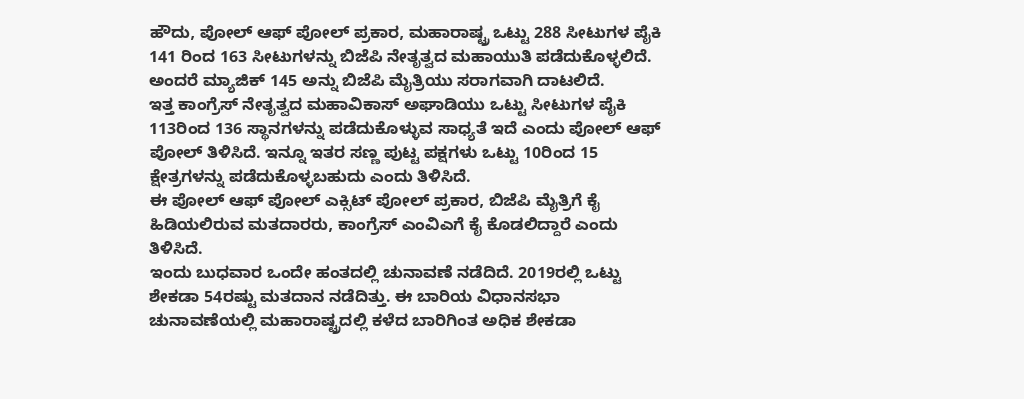ಹೌದು, ಪೋಲ್ ಆಫ್ ಪೋಲ್ ಪ್ರಕಾರ, ಮಹಾರಾಷ್ಟ್ರ ಒಟ್ಟು 288 ಸೀಟುಗಳ ಪೈಕಿ 141 ರಿಂದ 163 ಸೀಟುಗಳನ್ನು ಬಿಜೆಪಿ ನೇತೃತ್ವದ ಮಹಾಯುತಿ ಪಡೆದುಕೊಳ್ಳಲಿದೆ. ಅಂದರೆ ಮ್ಯಾಜಿಕ್ 145 ಅನ್ನು ಬಿಜೆಪಿ ಮೈತ್ರಿಯು ಸರಾಗವಾಗಿ ದಾಟಲಿದೆ.
ಇತ್ತ ಕಾಂಗ್ರೆಸ್ ನೇತೃತ್ವದ ಮಹಾವಿಕಾಸ್ ಅಘಾಡಿಯು ಒಟ್ಟು ಸೀಟುಗಳ ಪೈಕಿ 113ರಿಂದ 136 ಸ್ಥಾನಗಳನ್ನು ಪಡೆದುಕೊಳ್ಳುವ ಸಾಧ್ಯತೆ ಇದೆ ಎಂದು ಪೋಲ್ ಆಫ್ ಪೋಲ್ ತಿಳಿಸಿದೆ. ಇನ್ನೂ ಇತರ ಸಣ್ಣ ಪುಟ್ಟ ಪಕ್ಷಗಳು ಒಟ್ಟು 10ರಿಂದ 15 ಕ್ಷೇತ್ರಗಳನ್ನು ಪಡೆದುಕೊಳ್ಳಬಹುದು ಎಂದು ತಿಳಿಸಿದೆ.
ಈ ಪೋಲ್ ಆಫ್ ಪೋಲ್ ಎಕ್ಸಿಟ್ ಪೋಲ್ ಪ್ರಕಾರ, ಬಿಜೆಪಿ ಮೈತ್ರಿಗೆ ಕೈ ಹಿಡಿಯಲಿರುವ ಮತದಾರರು, ಕಾಂಗ್ರೆಸ್ ಎಂವಿಎಗೆ ಕೈ ಕೊಡಲಿದ್ದಾರೆ ಎಂದು ತಿಳಿಸಿದೆ.
ಇಂದು ಬುಧವಾರ ಒಂದೇ ಹಂತದಲ್ಲಿ ಚುನಾವಣೆ ನಡೆದಿದೆ. 2019ರಲ್ಲಿ ಒಟ್ಟು ಶೇಕಡಾ 54ರಷ್ಟು ಮತದಾನ ನಡೆದಿತ್ತು. ಈ ಬಾರಿಯ ವಿಧಾನಸಭಾ ಚುನಾವಣೆಯಲ್ಲಿ ಮಹಾರಾಷ್ಟ್ರದಲ್ಲಿ ಕಳೆದ ಬಾರಿಗಿಂತ ಅಧಿಕ ಶೇಕಡಾ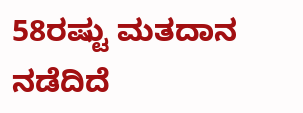58ರಷ್ಟು ಮತದಾನ ನಡೆದಿದೆ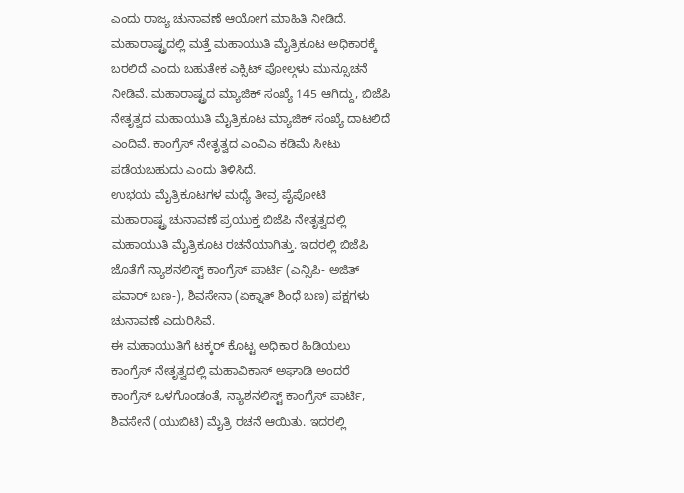ಎಂದು ರಾಜ್ಯ ಚುನಾವಣೆ ಆಯೋಗ ಮಾಹಿತಿ ನೀಡಿದೆ.
ಮಹಾರಾಷ್ಟ್ರದಲ್ಲಿ ಮತ್ತೆ ಮಹಾಯುತಿ ಮೈತ್ರಿಕೂಟ ಅಧಿಕಾರಕ್ಕೆ ಬರಲಿದೆ ಎಂದು ಬಹುತೇಕ ಎಕ್ಸಿಟ್ ಪೋಲ್ಗಳು ಮುನ್ಸೂಚನೆ ನೀಡಿವೆ. ಮಹಾರಾಷ್ಟ್ರದ ಮ್ಯಾಜಿಕ್ ಸಂಖ್ಯೆ 145 ಆಗಿದ್ದು, ಬಿಜೆಪಿ ನೇತೃತ್ವದ ಮಹಾಯುತಿ ಮೈತ್ರಿಕೂಟ ಮ್ಯಾಜಿಕ್ ಸಂಖ್ಯೆ ದಾಟಲಿದೆ ಎಂದಿವೆ. ಕಾಂಗ್ರೆಸ್ ನೇತೃತ್ವದ ಎಂವಿಎ ಕಡಿಮೆ ಸೀಟು ಪಡೆಯಬಹುದು ಎಂದು ತಿಳಿಸಿದೆ.
ಉಭಯ ಮೈತ್ರಿಕೂಟಗಳ ಮಧ್ಯೆ ತೀವ್ರ ಪೈಪೋಟಿ
ಮಹಾರಾಷ್ಟ್ರ ಚುನಾವಣೆ ಪ್ರಯುಕ್ತ ಬಿಜೆಪಿ ನೇತೃತ್ವದಲ್ಲಿ ಮಹಾಯುತಿ ಮೈತ್ರಿಕೂಟ ರಚನೆಯಾಗಿತ್ತು. ಇದರಲ್ಲಿ ಬಿಜೆಪಿ ಜೊತೆಗೆ ನ್ಯಾಶನಲಿಸ್ಟ್ ಕಾಂಗ್ರೆಸ್ ಪಾರ್ಟಿ (ಎನ್ಸಿಪಿ- ಅಜಿತ್ ಪವಾರ್ ಬಣ-), ಶಿವಸೇನಾ (ಏಕ್ನಾತ್ ಶಿಂಧೆ ಬಣ) ಪಕ್ಷಗಳು ಚುನಾವಣೆ ಎದುರಿಸಿವೆ.
ಈ ಮಹಾಯುತಿಗೆ ಟಕ್ಕರ್ ಕೊಟ್ಟ ಅಧಿಕಾರ ಹಿಡಿಯಲು ಕಾಂಗ್ರೆಸ್ ನೇತೃತ್ವದಲ್ಲಿ ಮಹಾವಿಕಾಸ್ ಅಘಾಡಿ ಅಂದರೆ ಕಾಂಗ್ರೆಸ್ ಒಳಗೊಂಡಂತೆ, ನ್ಯಾಶನಲಿಸ್ಟ್ ಕಾಂಗ್ರೆಸ್ ಪಾರ್ಟಿ, ಶಿವಸೇನೆ (ಯುಬಿಟಿ) ಮೈತ್ರಿ ರಚನೆ ಆಯಿತು. ಇದರಲ್ಲಿ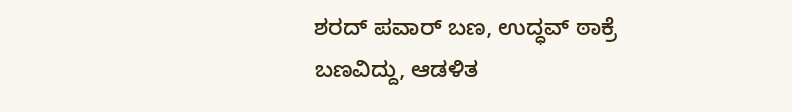ಶರದ್ ಪವಾರ್ ಬಣ, ಉದ್ಧವ್ ಠಾಕ್ರೆ ಬಣವಿದ್ದು, ಆಡಳಿತ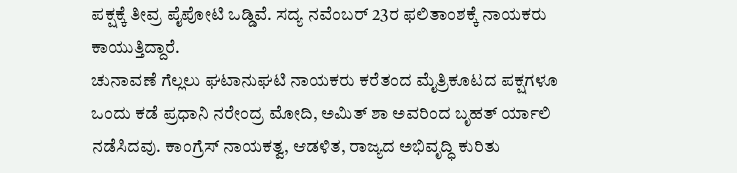ಪಕ್ಷಕ್ಕೆ ತೀವ್ರ ಪೈಪೋಟಿ ಒಡ್ಡಿವೆ. ಸದ್ಯ ನವೆಂಬರ್ 23ರ ಫಲಿತಾಂಶಕ್ಕೆ ನಾಯಕರು ಕಾಯುತ್ತಿದ್ದಾರೆ.
ಚುನಾವಣೆ ಗೆಲ್ಲಲು ಘಟಾನುಘಟಿ ನಾಯಕರು ಕರೆತಂದ ಮೈತ್ರಿಕೂಟದ ಪಕ್ಷಗಳೂ ಒಂದು ಕಡೆ ಪ್ರಧಾನಿ ನರೇಂದ್ರ ಮೋದಿ, ಅಮಿತ್ ಶಾ ಅವರಿಂದ ಬೃಹತ್ ರ್ಯಾಲಿ ನಡೆಸಿದವು. ಕಾಂಗ್ರೆಸ್ ನಾಯಕತ್ವ, ಆಡಳಿತ, ರಾಜ್ಯದ ಅಭಿವೃದ್ಧಿ ಕುರಿತು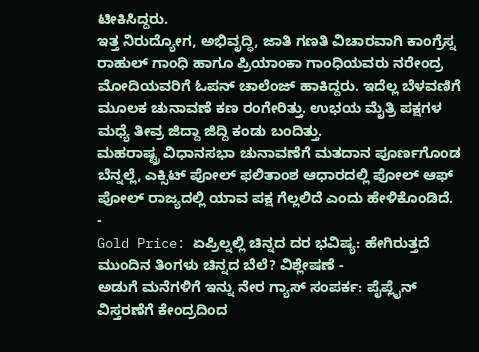ಟೀಕಿಸಿದ್ದರು.
ಇತ್ತ ನಿರುದ್ಯೋಗ, ಅಭಿವೃದ್ಧಿ, ಜಾತಿ ಗಣತಿ ವಿಚಾರವಾಗಿ ಕಾಂಗ್ರೆಸ್ನ ರಾಹುಲ್ ಗಾಂಧಿ ಹಾಗೂ ಪ್ರಿಯಾಂಕಾ ಗಾಂಧಿಯವರು ನರೇಂದ್ರ ಮೋದಿಯವರಿಗೆ ಓಪನ್ ಚಾಲೆಂಜ್ ಹಾಕಿದ್ದರು. ಇದೆಲ್ಲ ಬೆಳವಣಿಗೆ ಮೂಲಕ ಚುನಾವಣೆ ಕಣ ರಂಗೇರಿತ್ತು. ಉಭಯ ಮೈತ್ರಿ ಪಕ್ಷಗಳ ಮಧ್ಯೆ ತೀವ್ರ ಜಿದ್ದಾ ಜಿದ್ದಿ ಕಂಡು ಬಂದಿತ್ತು.
ಮಹರಾಷ್ಟ್ರ ವಿಧಾನಸಭಾ ಚುನಾವಣೆಗೆ ಮತದಾನ ಪೂರ್ಣಗೊಂಡ ಬೆನ್ನಲ್ಲೆ, ಎಕ್ಸಿಟ್ ಪೋಲ್ ಫಲಿತಾಂಶ ಆಧಾರದಲ್ಲಿ ಪೋಲ್ ಆಫ್ ಪೋಲ್ ರಾಜ್ಯದಲ್ಲಿ ಯಾವ ಪಕ್ಷ ಗೆಲ್ಲಲಿದೆ ಎಂದು ಹೇಳಿಕೊಂಡಿದೆ.
-
Gold Price: ಏಪ್ರಿಲ್ನಲ್ಲಿ ಚಿನ್ನದ ದರ ಭವಿಷ್ಯ: ಹೇಗಿರುತ್ತದೆ ಮುಂದಿನ ತಿಂಗಳು ಚಿನ್ನದ ಬೆಲೆ? ವಿಶ್ಲೇಷಣೆ -
ಅಡುಗೆ ಮನೆಗಳಿಗೆ ಇನ್ನು ನೇರ ಗ್ಯಾಸ್ ಸಂಪರ್ಕ: ಪೈಪ್ಲೈನ್ ವಿಸ್ತರಣೆಗೆ ಕೇಂದ್ರದಿಂದ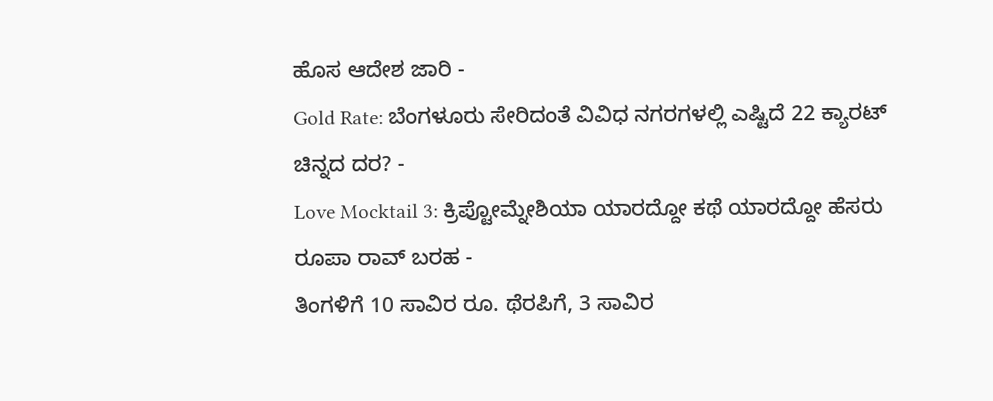ಹೊಸ ಆದೇಶ ಜಾರಿ -
Gold Rate: ಬೆಂಗಳೂರು ಸೇರಿದಂತೆ ವಿವಿಧ ನಗರಗಳಲ್ಲಿ ಎಷ್ಟಿದೆ 22 ಕ್ಯಾರಟ್ ಚಿನ್ನದ ದರ? -
Love Mocktail 3: ಕ್ರಿಪ್ಟೋಮ್ನೇಶಿಯಾ ಯಾರದ್ದೋ ಕಥೆ ಯಾರದ್ದೋ ಹೆಸರು ರೂಪಾ ರಾವ್ ಬರಹ -
ತಿಂಗಳಿಗೆ 10 ಸಾವಿರ ರೂ. ಥೆರಪಿಗೆ, 3 ಸಾವಿರ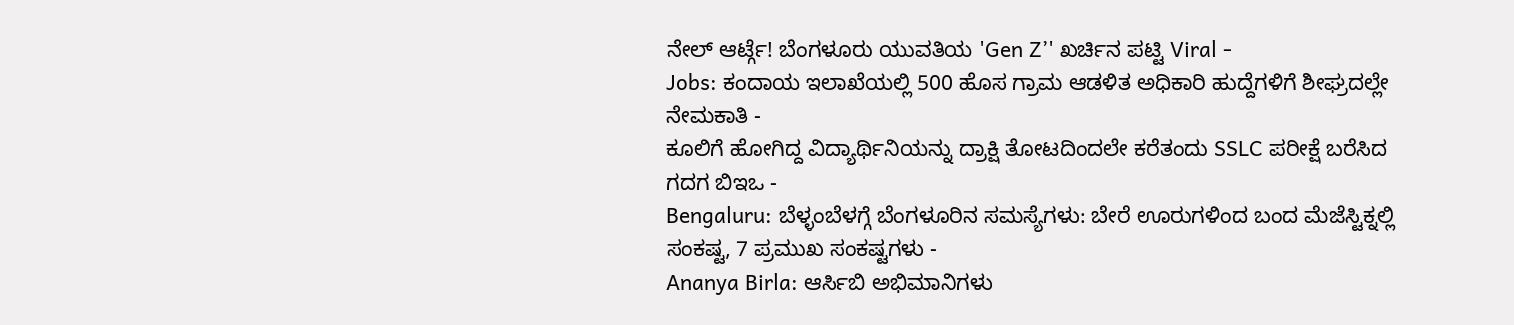ನೇಲ್ ಆರ್ಟ್ಗೆ! ಬೆಂಗಳೂರು ಯುವತಿಯ 'Gen Z’' ಖರ್ಚಿನ ಪಟ್ಟಿ Viral -
Jobs: ಕಂದಾಯ ಇಲಾಖೆಯಲ್ಲಿ 500 ಹೊಸ ಗ್ರಾಮ ಆಡಳಿತ ಅಧಿಕಾರಿ ಹುದ್ದೆಗಳಿಗೆ ಶೀಘ್ರದಲ್ಲೇ ನೇಮಕಾತಿ -
ಕೂಲಿಗೆ ಹೋಗಿದ್ದ ವಿದ್ಯಾರ್ಥಿನಿಯನ್ನು ದ್ರಾಕ್ಷಿ ತೋಟದಿಂದಲೇ ಕರೆತಂದು SSLC ಪರೀಕ್ಷೆ ಬರೆಸಿದ ಗದಗ ಬಿಇಒ -
Bengaluru: ಬೆಳ್ಳಂಬೆಳಗ್ಗೆ ಬೆಂಗಳೂರಿನ ಸಮಸ್ಯೆಗಳು: ಬೇರೆ ಊರುಗಳಿಂದ ಬಂದ ಮೆಜೆಸ್ಟಿಕ್ನಲ್ಲಿ ಸಂಕಷ್ಟ, 7 ಪ್ರಮುಖ ಸಂಕಷ್ಟಗಳು -
Ananya Birla: ಆರ್ಸಿಬಿ ಅಭಿಮಾನಿಗಳು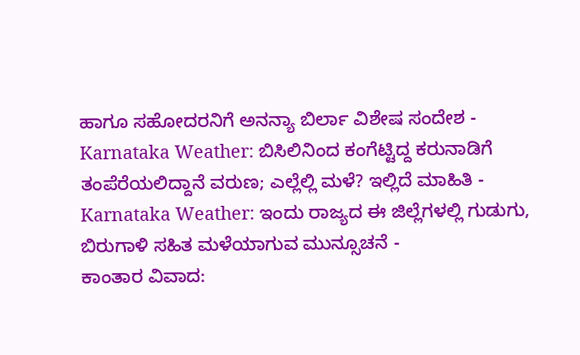ಹಾಗೂ ಸಹೋದರನಿಗೆ ಅನನ್ಯಾ ಬಿರ್ಲಾ ವಿಶೇಷ ಸಂದೇಶ -
Karnataka Weather: ಬಿಸಿಲಿನಿಂದ ಕಂಗೆಟ್ಟಿದ್ದ ಕರುನಾಡಿಗೆ ತಂಪೆರೆಯಲಿದ್ದಾನೆ ವರುಣ; ಎಲ್ಲೆಲ್ಲಿ ಮಳೆ? ಇಲ್ಲಿದೆ ಮಾಹಿತಿ -
Karnataka Weather: ಇಂದು ರಾಜ್ಯದ ಈ ಜಿಲ್ಲೆಗಳಲ್ಲಿ ಗುಡುಗು, ಬಿರುಗಾಳಿ ಸಹಿತ ಮಳೆಯಾಗುವ ಮುನ್ಸೂಚನೆ -
ಕಾಂತಾರ ವಿವಾದ: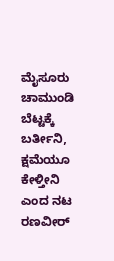ಮೈಸೂರು ಚಾಮುಂಡಿ ಬೆಟ್ಟಕ್ಕೆ ಬರ್ತೀನಿ, ಕ್ಷಮೆಯೂ ಕೇಳ್ತೀನಿ ಎಂದ ನಟ ರಣವೀರ್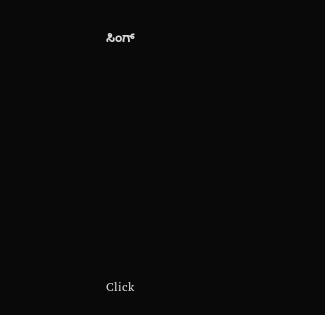ಸಿಂಗ್












Click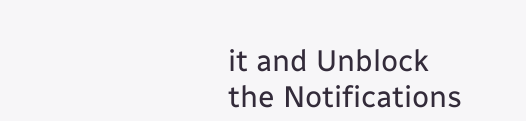it and Unblock the Notifications